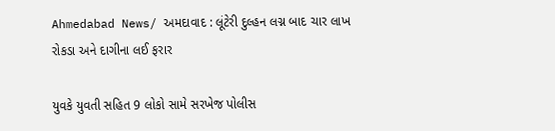Ahmedabad News/ અમદાવાદ : લૂંટેરી દુલ્હન લગ્ન બાદ ચાર લાખ રોકડા અને દાગીના લઈ ફરાર

યુવકે યુવતી સહિત 9 લોકો સામે સરખેજ પોલીસ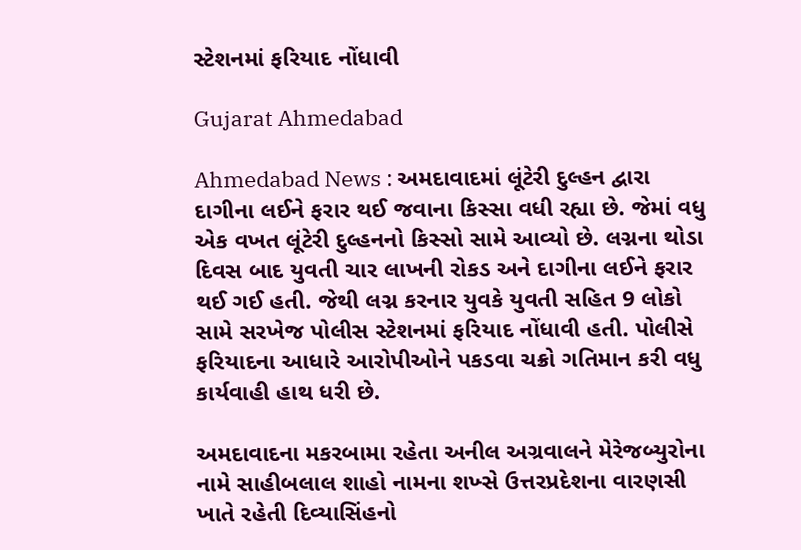સ્ટેશનમાં ફરિયાદ નોંધાવી

Gujarat Ahmedabad

Ahmedabad News : અમદાવાદમાં લૂંટેરી દુલ્હન દ્વારા દાગીના લઈને ફરાર થઈ જવાના કિસ્સા વધી રહ્યા છે. જેમાં વધુ એક વખત લૂંટેરી દુલ્હનનો કિસ્સો સામે આવ્યો છે. લગ્નના થોડા દિવસ બાદ યુવતી ચાર લાખની રોકડ અને દાગીના લઈને ફરાર થઈ ગઈ હતી. જેથી લગ્ન કરનાર યુવકે યુવતી સહિત 9 લોકો સામે સરખેજ પોલીસ સ્ટેશનમાં ફરિયાદ નોંધાવી હતી. પોલીસે ફરિયાદના આધારે આરોપીઓને પકડવા ચક્રો ગતિમાન કરી વધુ કાર્યવાહી હાથ ધરી છે.

અમદાવાદના મકરબામા રહેતા અનીલ અગ્રવાલને મેરેજબ્યુરોના નામે સાહીબલાલ શાહો નામના શખ્સે ઉત્તરપ્રદેશના વારણસી ખાતે રહેતી દિવ્યાસિંહનો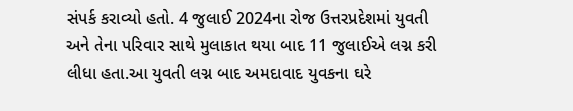સંપર્ક કરાવ્યો હતો. 4 જુલાઈ 2024ના રોજ ઉત્તરપ્રદેશમાં યુવતી અને તેના પરિવાર સાથે મુલાકાત થયા બાદ 11 જુલાઈએ લગ્ન કરી લીધા હતા.આ યુવતી લગ્ન બાદ અમદાવાદ યુવકના ઘરે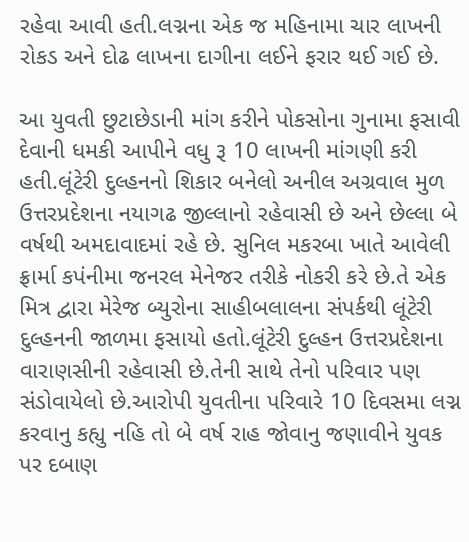રહેવા આવી હતી.લગ્નના એક જ મહિનામા ચાર લાખની રોકડ અને દોઢ લાખના દાગીના લઈને ફરાર થઈ ગઈ છે.

આ યુવતી છુટાછેડાની માંગ કરીને પોકસોના ગુનામા ફસાવી દેવાની ધમકી આપીને વધુ રૂ 10 લાખની માંગણી કરી હતી.લૂંટેરી દુલ્હનનો શિકાર બનેલો અનીલ અગ્રવાલ મુળ ઉત્તરપ્રદેશના નયાગઢ જીલ્લાનો રહેવાસી છે અને છેલ્લા બે વર્ષથી અમદાવાદમાં રહે છે. સુનિલ મકરબા ખાતે આવેલી ફ્રાર્મા કપંનીમા જનરલ મેનેજર તરીકે નોકરી કરે છે.તે એક મિત્ર દ્વારા મેરેજ બ્યુરોના સાહીબલાલના સંપર્કથી લૂંટેરી દુલ્હનની જાળમા ફસાયો હતો.લૂંટેરી દુલ્હન ઉત્તરપ્રદેશના વારાણસીની રહેવાસી છે.તેની સાથે તેનો પરિવાર પણ સંડોવાયેલો છે.આરોપી યુવતીના પરિવારે 10 દિવસમા લગ્ન કરવાનુ કહ્યુ નહિ તો બે વર્ષ રાહ જોવાનુ જણાવીને યુવક પર દબાણ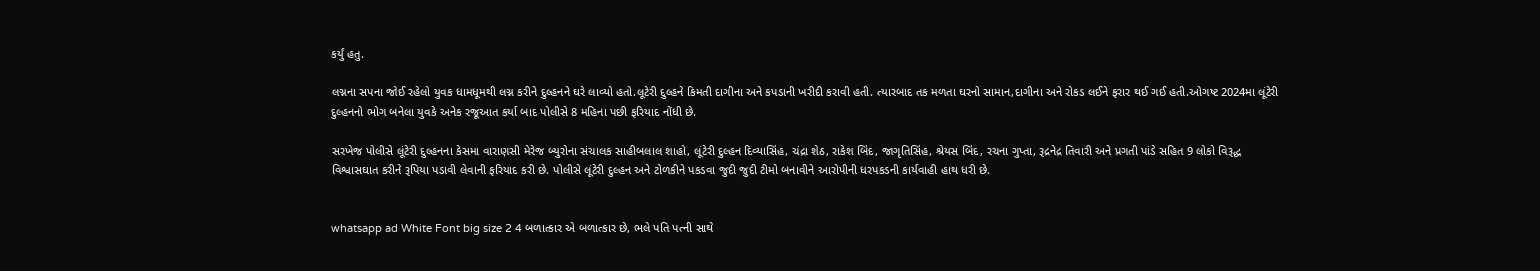કર્યું હતુ.

લગ્નના સપના જોઈ રહેલો યુવક ધામધૂમથી લગ્ન કરીને દુલ્હનને ઘરે લાવ્યો હતો.લૂટેરી દુલ્હને કિમતી દાગીના અને કપડાની ખરીદી કરાવી હતી. ત્યારબાદ તક મળતા ઘરનો સામાન,દાગીના અને રોકડ લઈને ફરાર થઈ ગઈ હતી.ઓગષ્ટ 2024મા લૂંટેરી દુલ્હનનો ભોગ બનેલા યુવકે અનેક રજૂઆત કર્યા બાદ પોલીસે 8 મહિના પછી ફરિયાદ નોંધી છે.

સરખેજ પોલીસે લૂંટેરી દુલ્હનના કેસમા વારાણસી મેરેજ બ્યુરોના સંચાલક સાહીબલાલ શાહો, લૂંટેરી દુલ્હન દિવ્યાસિંહ, ચંદ્રા શેઠ, રાકેશ બિંદ, જાગૃતિસિંહ, શ્રેયસ બિંદ, રચના ગુપ્તા, રૂદ્રનેદ્ર તિવારી અને પ્રગતી પાંડે સહિત 9 લોકો વિરૂદ્ધ વિશ્વાસઘાત કરીને રૂપિયા પડાવી લેવાની ફરિયાદ કરી છે. પોલીસે લૂંટેરી દુલ્હન અને ટોળકીને પકડવા જુદી જુદી ટીમો બનાવીને આરોપીની ધરપકડની કાર્યવાહી હાથ ધરી છે.


whatsapp ad White Font big size 2 4 બળાત્કાર એ બળાત્કાર છે, ભલે પતિ પત્ની સાથે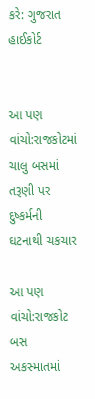કરે: ગુજરાત હાઈકોર્ટ


આ પણ વાંચો:રાજકોટમાં ચાલુ બસમાં તરૂણી પર દુષ્કર્મની ઘટનાથી ચકચાર

આ પણ વાંચો:રાજકોટ બસ અકસ્માતમાં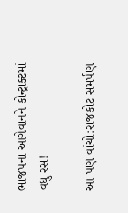ભાજપના આગેવાનને કોન્ટ્રાક્ટમાં વધુ રસ!

આ પણ વાંચો:રાજકોટ સમર્પણ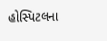હોસ્પિટલના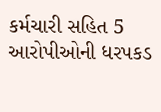કર્મચારી સહિત 5 આરોપીઓની ધરપકડ